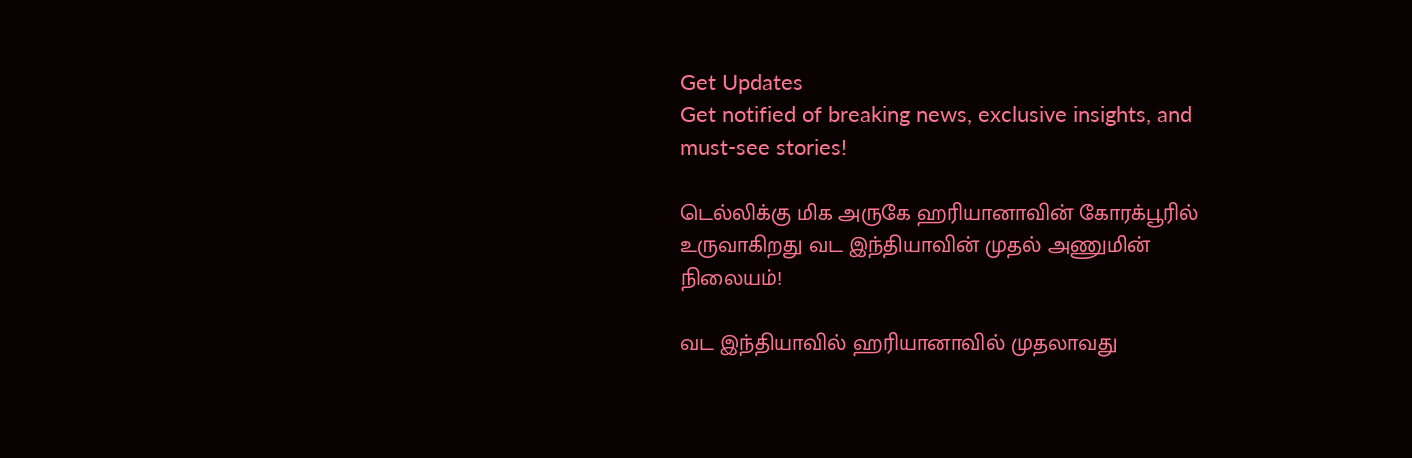Get Updates
Get notified of breaking news, exclusive insights, and must-see stories!

டெல்லிக்கு மிக அருகே ஹரியானாவின் கோரக்பூரில் உருவாகிறது வட இந்தியாவின் முதல் அணுமின் நிலையம்!

வட இந்தியாவில் ஹரியானாவில் முதலாவது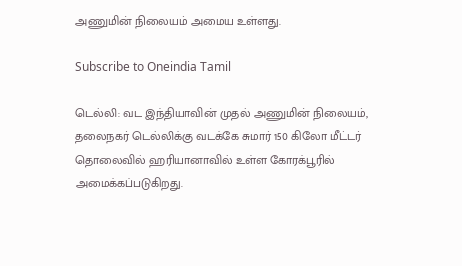அணுமின் நிலையம் அமைய உள்ளது.

Subscribe to Oneindia Tamil

டெல்லி: வட இந்தியாவின் முதல் அணுமின் நிலையம், தலைநகர் டெல்லிக்கு வடக்கே சுமார் 150 கிலோ மீட்டர் தொலைவில் ஹரியானாவில் உள்ள கோரக்பூரில் அமைக்கப்படுகிறது.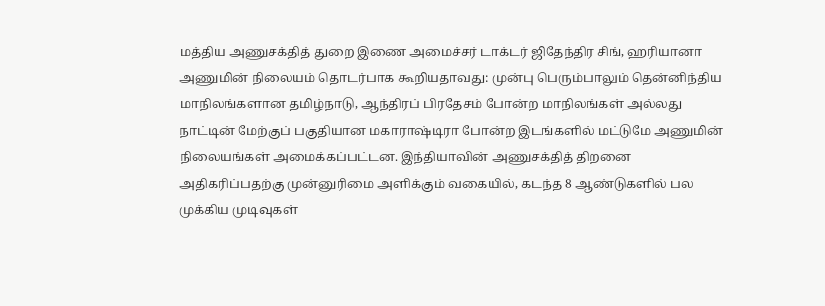மத்திய அணுசக்தித் துறை இணை அமைச்சர் டாக்டர் ஜிதேந்திர சிங், ஹரியானா அணுமின் நிலையம் தொடர்பாக கூறியதாவது: முன்பு பெரும்பாலும் தென்னிந்திய மாநிலங்களான தமிழ்நாடு, ஆந்திரப் பிரதேசம் போன்ற மாநிலங்கள் அல்லது நாட்டின் மேற்குப் பகுதியான மகாராஷ்டிரா போன்ற இடங்களில் மட்டுமே அணுமின் நிலையங்கள் அமைக்கப்பட்டன. இந்தியாவின் அணுசக்தித் திறனை அதிகரிப்பதற்கு முன்னுரிமை அளிக்கும் வகையில், கடந்த 8 ஆண்டுகளில் பல முக்கிய முடிவுகள்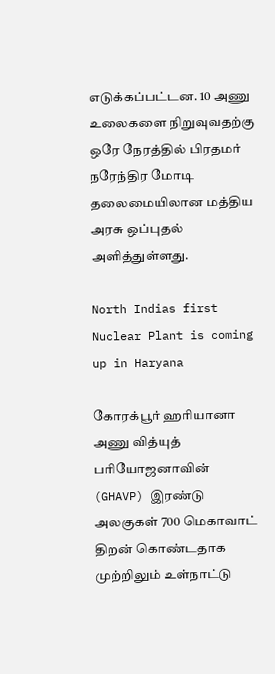எடுக்கப்பட்டன. 10 அணு உலைகளை நிறுவுவதற்கு ஒரே நேரத்தில் பிரதமர் நரேந்திர மோடி தலைமையிலான மத்திய அரசு ஒப்புதல் அளித்துள்ளது.

North Indias first Nuclear Plant is coming up in Haryana

கோரக்பூர் ஹரியானா அணு வித்யுத் பரியோஜனாவின் (GHAVP) இரண்டு அலகுகள் 700 மெகாவாட் திறன் கொண்டதாக முற்றிலும் உள்நாட்டு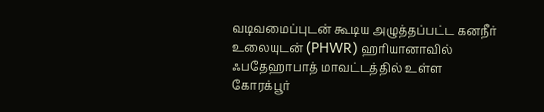வடிவமைப்புடன் கூடிய அழுத்தப்பட்ட கனநீர் உலையுடன் (PHWR) ஹரியானாவில் ஃபதேஹாபாத் மாவட்டத்தில் உள்ள கோரக்பூர்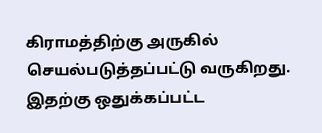கிராமத்திற்கு அருகில் செயல்படுத்தப்பட்டு வருகிறது. இதற்கு ஒதுக்கப்பட்ட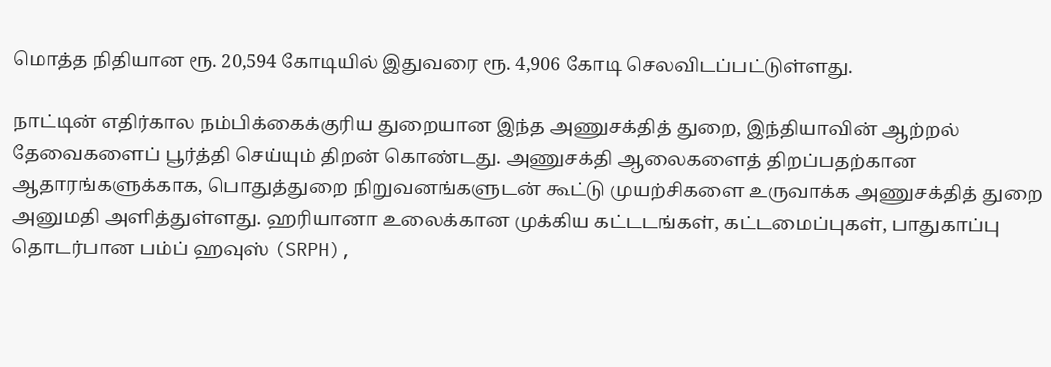மொத்த நிதியான ரூ. 20,594 கோடியில் இதுவரை ரூ. 4,906 கோடி செலவிடப்பட்டுள்ளது.

நாட்டின் எதிர்கால நம்பிக்கைக்குரிய துறையான இந்த அணுசக்தித் துறை, இந்தியாவின் ஆற்றல் தேவைகளைப் பூர்த்தி செய்யும் திறன் கொண்டது. அணுசக்தி ஆலைகளைத் திறப்பதற்கான ஆதாரங்களுக்காக, பொதுத்துறை நிறுவனங்களுடன் கூட்டு முயற்சிகளை உருவாக்க அணுசக்தித் துறை அனுமதி அளித்துள்ளது. ஹரியானா உலைக்கான முக்கிய கட்டடங்கள், கட்டமைப்புகள், பாதுகாப்பு தொடர்பான பம்ப் ஹவுஸ் (SRPH),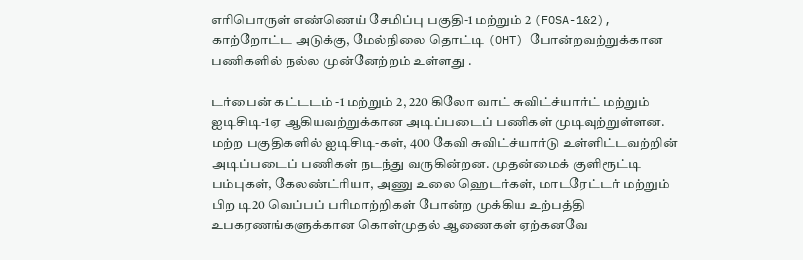எரிபொருள் எண்ணெய் சேமிப்பு பகுதி-1 மற்றும் 2 (FOSA-1&2), காற்றோட்ட அடுக்கு, மேல்நிலை தொட்டி (OHT) போன்றவற்றுக்கான பணிகளில் நல்ல முன்னேற்றம் உள்ளது .

டர்பைன் கட்டடம் -1 மற்றும் 2, 220 கிலோ வாட் சுவிட்ச்யார்ட் மற்றும் ஐடிசிடி-1ஏ ஆகியவற்றுக்கான அடிப்படைப் பணிகள் முடிவுற்றுள்ளன. மற்ற பகுதிகளில் ஐடிசிடி-கள், 400 கேவி சுவிட்ச்யார்டு உள்ளிட்டவற்றின் அடிப்படைப் பணிகள் நடந்து வருகின்றன. முதன்மைக் குளிரூட்டி பம்புகள், கேலண்ட்ரியா, அணு உலை ஹெடர்கள், மாடரேட்டர் மற்றும் பிற டி20 வெப்பப் பரிமாற்றிகள் போன்ற முக்கிய உற்பத்தி உபகரணங்களுக்கான கொள்முதல் ஆணைகள் ஏற்கனவே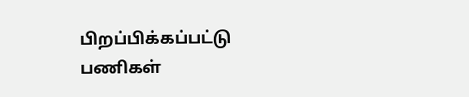பிறப்பிக்கப்பட்டு பணிகள்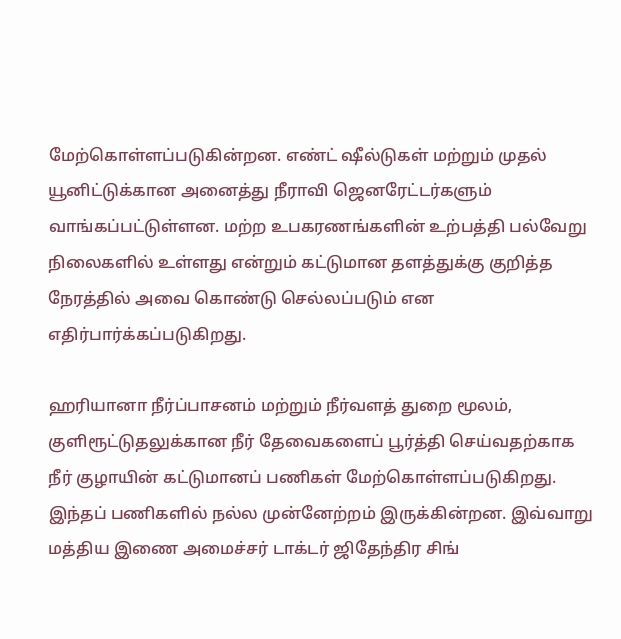மேற்கொள்ளப்படுகின்றன. எண்ட் ஷீல்டுகள் மற்றும் முதல் யூனிட்டுக்கான அனைத்து நீராவி ஜெனரேட்டர்களும் வாங்கப்பட்டுள்ளன. மற்ற உபகரணங்களின் உற்பத்தி பல்வேறு நிலைகளில் உள்ளது என்றும் கட்டுமான தளத்துக்கு குறித்த நேரத்தில் அவை கொண்டு செல்லப்படும் என எதிர்பார்க்கப்படுகிறது.

ஹரியானா நீர்ப்பாசனம் மற்றும் நீர்வளத் துறை மூலம், குளிரூட்டுதலுக்கான நீர் தேவைகளைப் பூர்த்தி செய்வதற்காக நீர் குழாயின் கட்டுமானப் பணிகள் மேற்கொள்ளப்படுகிறது. இந்தப் பணிகளில் நல்ல முன்னேற்றம் இருக்கின்றன. இவ்வாறு மத்திய இணை அமைச்சர் டாக்டர் ஜிதேந்திர சிங்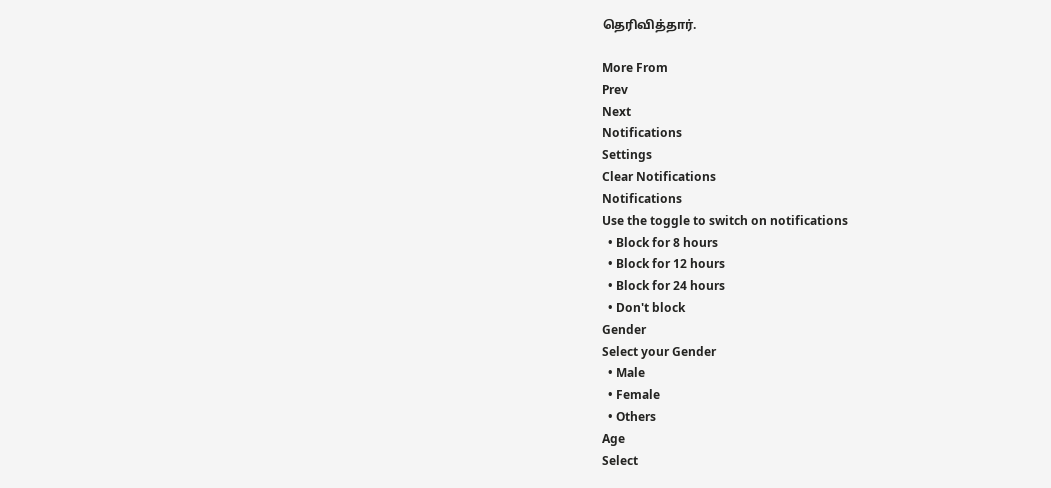தெரிவித்தார்.

More From
Prev
Next
Notifications
Settings
Clear Notifications
Notifications
Use the toggle to switch on notifications
  • Block for 8 hours
  • Block for 12 hours
  • Block for 24 hours
  • Don't block
Gender
Select your Gender
  • Male
  • Female
  • Others
Age
Select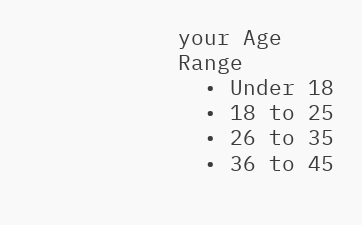your Age Range
  • Under 18
  • 18 to 25
  • 26 to 35
  • 36 to 45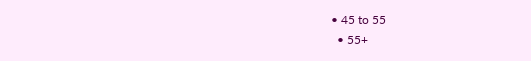• 45 to 55
  • 55+